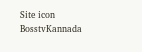Site icon BosstvKannada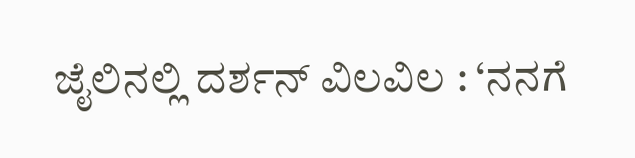ಜೈಲಿನಲ್ಲಿ ದರ್ಶನ್‌ ವಿಲವಿಲ : ‘ನನಗೆ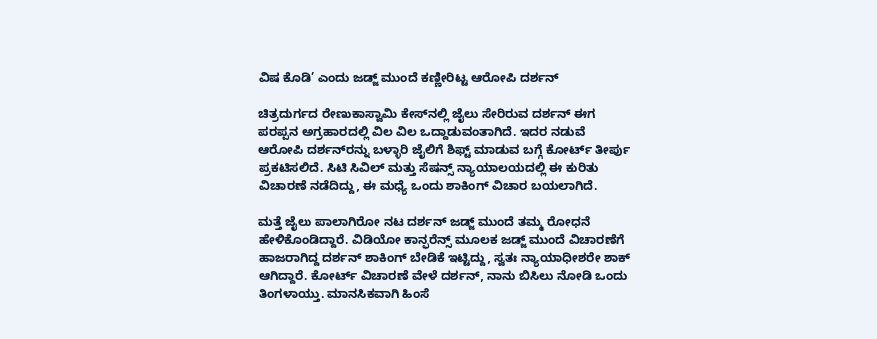ವಿಷ ಕೊಡಿ’ ಎಂದು ಜಡ್ಜ್‌ ಮುಂದೆ ಕಣ್ಣೀರಿಟ್ಟ ಆರೋಪಿ ದರ್ಶನ್‌

ಚಿತ್ರದುರ್ಗದ ರೇಣುಕಾಸ್ವಾಮಿ ಕೇಸ್‌ನಲ್ಲಿ ಜೈಲು ಸೇರಿರುವ ದರ್ಶನ್‌ ಈಗ ಪರಪ್ಪನ ಅಗ್ರಹಾರದಲ್ಲಿ ವಿಲ ವಿಲ ಒದ್ದಾಡುವಂತಾಗಿದೆ. ಇದರ ನಡುವೆ ಆರೋಪಿ ದರ್ಶನ್‌ರನ್ನು ಬಳ್ಳಾರಿ ಜೈಲಿಗೆ ಶಿಫ್ಟ್ ಮಾಡುವ ಬಗ್ಗೆ ಕೋರ್ಟ್ ತೀರ್ಪು ಪ್ರಕಟಿಸಲಿದೆ. ಸಿಟಿ ಸಿವಿಲ್ ಮತ್ತು ಸೆಷನ್ಸ್ ನ್ಯಾಯಾಲಯದಲ್ಲಿ ಈ ಕುರಿತು ವಿಚಾರಣೆ ನಡೆದಿದ್ದು, ಈ ಮಧ್ಯೆ ಒಂದು ಶಾಕಿಂಗ್‌ ವಿಚಾರ ಬಯಲಾಗಿದೆ.

ಮತ್ತೆ ಜೈಲು ಪಾಲಾಗಿರೋ ನಟ ದರ್ಶನ್‌ ಜಡ್ಜ್‌ ಮುಂದೆ ತಮ್ಮ ರೋಧನೆ ಹೇಳಿಕೊಂಡಿದ್ದಾರೆ. ವಿಡಿಯೋ ಕಾನ್ಫರೆನ್ಸ್‌ ಮೂಲಕ ಜಡ್ಜ್‌ ಮುಂದೆ ವಿಚಾರಣೆಗೆ ಹಾಜರಾಗಿದ್ದ ದರ್ಶನ್‌ ಶಾಕಿಂಗ್‌ ಬೇಡಿಕೆ ಇಟ್ಟಿದ್ದು, ಸ್ವತಃ ನ್ಯಾಯಾಧೀಶರೇ ಶಾಕ್‌ ಆಗಿದ್ದಾರೆ. ಕೋರ್ಟ್‌ ವಿಚಾರಣೆ ವೇಳೆ ದರ್ಶನ್‌, ನಾನು ಬಿಸಿಲು ನೋಡಿ ಒಂದು ತಿಂಗಳಾಯ್ತು. ಮಾನಸಿಕವಾಗಿ ಹಿಂಸೆ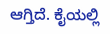ಆಗ್ತಿದೆ. ಕೈಯಲ್ಲಿ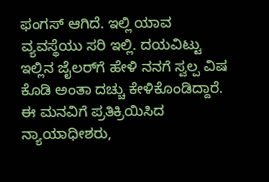ಫಂಗಸ್‌ ಆಗಿದೆ. ಇಲ್ಲಿ ಯಾವ ವ್ಯವಸ್ಥೆಯು ಸರಿ ಇಲ್ಲಿ. ದಯವಿಟ್ಟು ಇಲ್ಲಿನ ಜೈಲರ್‌ಗೆ ಹೇಳಿ ನನಗೆ ಸ್ವಲ್ಪ ವಿಷ ಕೊಡಿ ಅಂತಾ ದಚ್ಚು ಕೇಳಿಕೊಂಡಿದ್ದಾರೆ. ಈ ಮನವಿಗೆ ಪ್ರತಿಕ್ರಿಯಿಸಿದ ನ್ಯಾಯಾಧೀಶರು,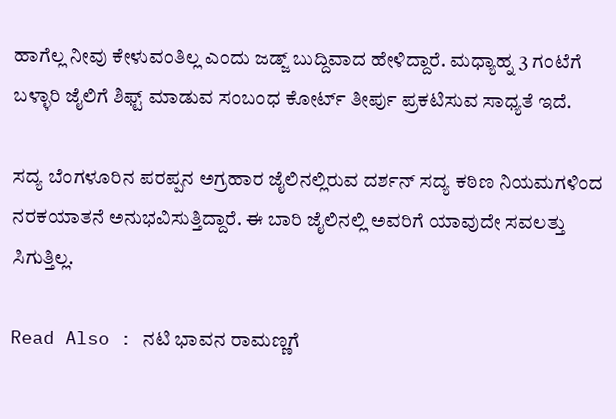ಹಾಗೆಲ್ಲ ನೀವು ಕೇಳುವಂತಿಲ್ಲ ಎಂದು ಜಡ್ಜ್ ಬುದ್ದಿವಾದ ಹೇಳಿದ್ದಾರೆ. ಮಧ್ಯಾಹ್ನ 3 ಗಂಟೆಗೆ ಬಳ್ಳಾರಿ ಜೈಲಿಗೆ ಶಿಫ್ಟ್‌ ಮಾಡುವ ಸಂಬಂಧ ಕೋರ್ಟ್‌ ತೀರ್ಪು ಪ್ರಕಟಿಸುವ ಸಾಧ್ಯತೆ ಇದೆ.

ಸದ್ಯ ಬೆಂಗಳೂರಿನ ಪರಪ್ಪನ ಅಗ್ರಹಾರ ಜೈಲಿನಲ್ಲಿರುವ ದರ್ಶನ್‌ ಸದ್ಯ ಕಠಿಣ ನಿಯಮಗಳಿಂದ ನರಕಯಾತನೆ ಅನುಭವಿಸುತ್ತಿದ್ದಾರೆ. ಈ ಬಾರಿ ಜೈಲಿನಲ್ಲಿ ಅವರಿಗೆ ಯಾವುದೇ ಸವಲತ್ತು ಸಿಗುತ್ತಿಲ್ಲ.

Read Also : ನಟಿ ಭಾವನ ರಾಮಣ್ಣಗೆ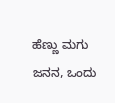ಹೆಣ್ಣು ಮಗು ಜನನ, ಒಂದು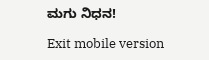ಮಗು ನಿಧನ!

Exit mobile version